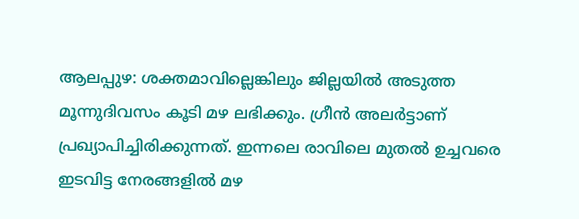ആലപ്പുഴ: ശക്തമാവില്ലെങ്കിലും ജില്ലയിൽ അടുത്ത മൂന്നുദിവസം കൂടി മഴ ലഭിക്കും. ഗ്രീൻ അലർട്ടാണ് പ്രഖ്യാപിച്ചിരിക്കുന്നത്. ഇന്നലെ രാവിലെ മുതൽ ഉച്ചവരെ ഇടവിട്ട നേരങ്ങളിൽ മഴ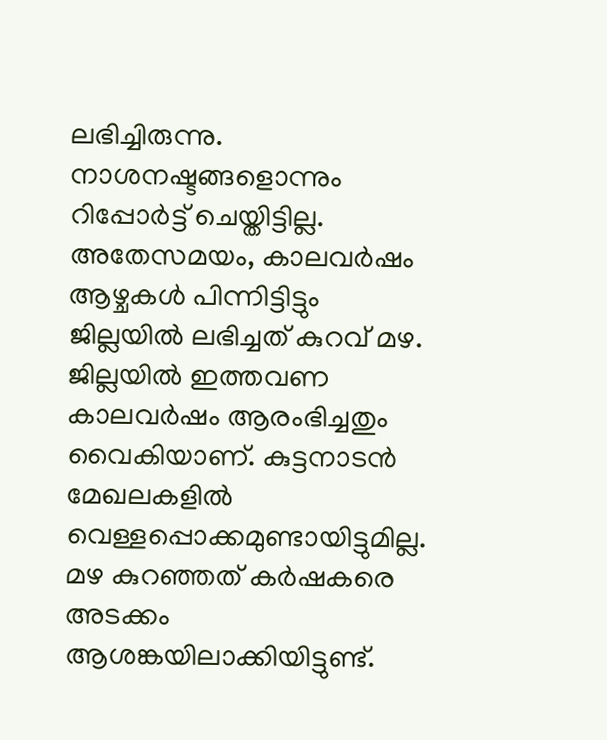ലഭിച്ചിരുന്നു. നാശനഷ്ടങ്ങളൊന്നും റിപ്പോർട്ട് ചെയ്തിട്ടില്ല. അതേസമയം, കാലവർഷം ആഴ്ചകൾ പിന്നിട്ടിട്ടും
ജില്ലയിൽ ലഭിച്ചത് കുറവ് മഴ. ജില്ലയിൽ ഇത്തവണ കാലവർഷം ആരംഭിച്ചതും വൈകിയാണ്. കുട്ടനാടൻ മേഖലകളിൽ വെള്ളപ്പൊക്കമുണ്ടായിട്ടുമില്ല. മഴ കുറഞ്ഞത് കർഷകരെ അടക്കം ആശങ്കയിലാക്കിയിട്ടുണ്ട്.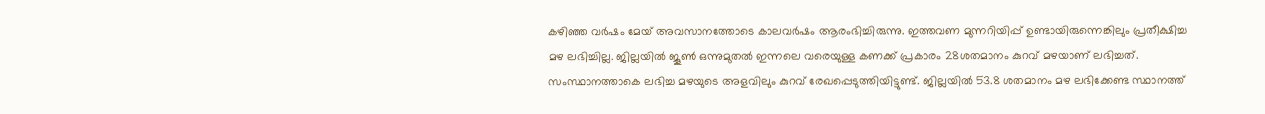കഴിഞ്ഞ വർഷം മേയ് അവസാനത്തോടെ കാലവർഷം ആരംഭിച്ചിരുന്നു. ഇത്തവണ മുന്നറിയിപ്പ് ഉണ്ടായിരുന്നെങ്കിലും പ്രതീക്ഷിച്ച മഴ ലഭിച്ചില്ല. ജില്ലയിൽ ജൂൺ ഒന്നുമുതൽ ഇന്നലെ വരെയുള്ള കണക്ക് പ്രകാരം 28ശതമാനം കുറവ് മഴയാണ് ലഭിച്ചത്. സംസ്ഥാനത്താകെ ലഭിച്ച മഴയുടെ അളവിലും കുറവ് രേഖപ്പെടുത്തിയിട്ടുണ്ട്. ജില്ലയിൽ 53.8 ശതമാനം മഴ ലഭിക്കേണ്ട സ്ഥാനത്ത്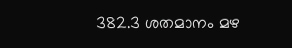382.3 ശതമാനം മഴ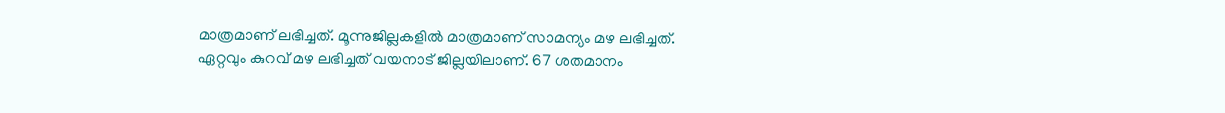മാത്രമാണ് ലഭിച്ചത്. മൂന്നുജില്ലകളിൽ മാത്രമാണ് സാമന്യം മഴ ലഭിച്ചത്. ഏറ്റവും കുറവ് മഴ ലഭിച്ചത് വയനാട് ജില്ലയിലാണ്. 67 ശതമാനം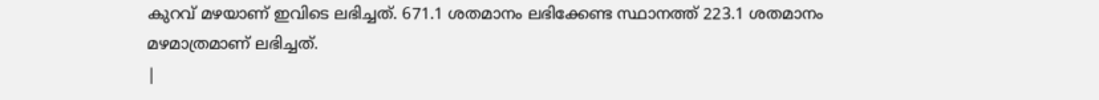കുറവ് മഴയാണ് ഇവിടെ ലഭിച്ചത്. 671.1 ശതമാനം ലഭിക്കേണ്ട സ്ഥാനത്ത് 223.1 ശതമാനം മഴമാത്രമാണ് ലഭിച്ചത്.
|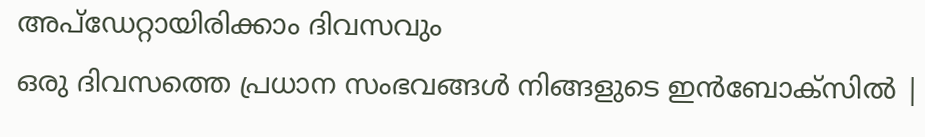അപ്ഡേറ്റായിരിക്കാം ദിവസവും
ഒരു ദിവസത്തെ പ്രധാന സംഭവങ്ങൾ നിങ്ങളുടെ ഇൻബോക്സിൽ |